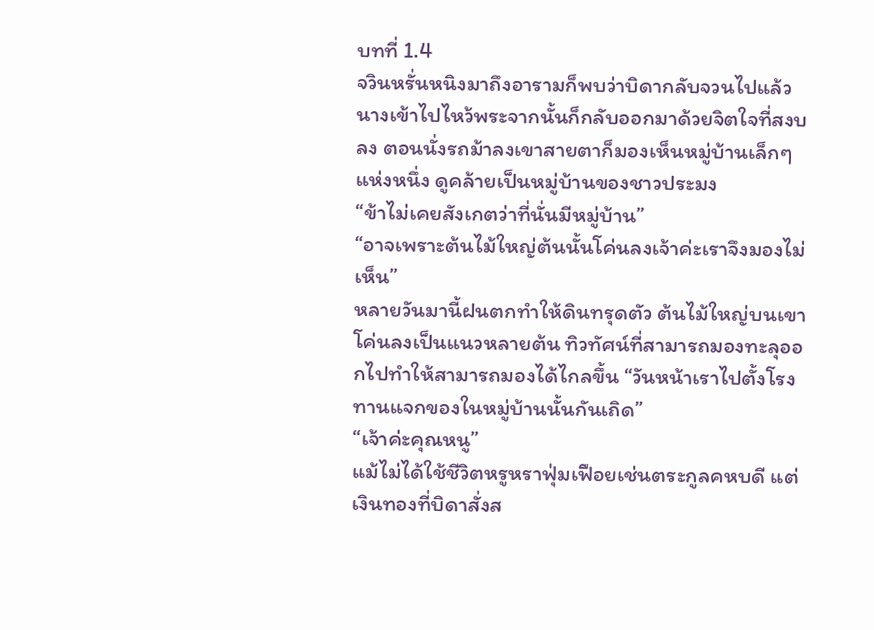บทที่ 1.4
จวินหรั่นหนิงมาถึงอารามก็พบว่าบิดากลับจวนไปแล้ว นางเข้าไปไหว้พระจากนั้นก็กลับออกมาด้วยจิตใจที่สงบลง ตอนนั่งรถม้าลงเขาสายตาก็มองเห็นหมู่บ้านเล็กๆ แห่งหนึ่ง ดูคล้ายเป็นหมู่บ้านของชาวประมง
“ข้าไม่เคยสังเกตว่าที่นั่นมีหมู่บ้าน”
“อาจเพราะต้นไม้ใหญ่ต้นนั้นโค่นลงเจ้าค่ะเราจึงมองไม่เห็น”
หลายวันมานี้ฝนตกทำให้ดินทรุดตัว ต้นไม้ใหญ่บนเขาโค่นลงเป็นแนวหลายต้น ทิวทัศน์ที่สามารถมองทะลุออกไปทำให้สามารถมองได้ไกลขึ้น “วันหน้าเราไปตั้งโรงทานแจกของในหมู่บ้านนั้นกันเถิด”
“เจ้าค่ะคุณหนู”
แม้ไม่ได้ใช้ชีวิตหรูหราฟุ่มเฟือยเช่นตระกูลคหบดี แต่เงินทองที่บิดาสั่งส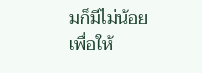มก็มีไม่น้อย เพื่อให้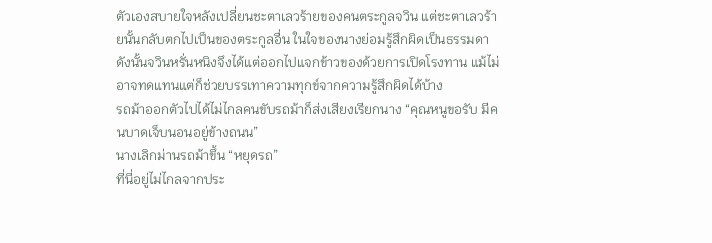ตัวเองสบายใจหลังเปลี่ยนชะตาเลวร้ายของคนตระกูลจวิน แต่ชะตาเลวร้ายนั้นกลับตกไปเป็นของตระกูลอื่น ในใจของนางย่อมรู้สึกผิดเป็นธรรมดา
ดังนั้นจวินหรั่นหนิงจึงได้แต่ออกไปแจกข้าวของด้วยการเปิดโรงทาน แม้ไม่อาจทดแทนแต่ก็ช่วยบรรเทาความทุกข์จากความรู้สึกผิดได้บ้าง
รถม้าออกตัวไปได้ไม่ไกลคนขับรถม้าก็ส่งเสียงเรียกนาง “คุณหนูขอรับ มีคนบาดเจ็บนอนอยู่ข้างถนน”
นางเลิกม่านรถม้าขึ้น “หยุดรถ”
ที่นี่อยู่ไม่ไกลจากประ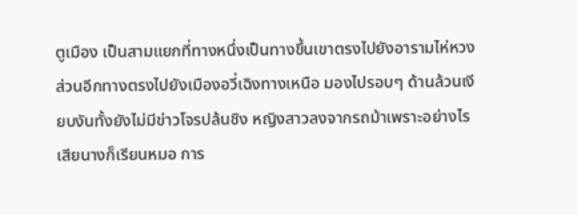ตูเมือง เป็นสามแยกที่ทางหนึ่งเป็นทางขึ้นเขาตรงไปยังอารามไห่หวง ส่วนอีกทางตรงไปยังเมืองอวี่เฉิงทางเหนือ มองไปรอบๆ ด้านล้วนเงียบงันทั้งยังไม่มีข่าวโจรปล้นชิง หญิงสาวลงจากรถม้าเพราะอย่างไรเสียนางก็เรียนหมอ การ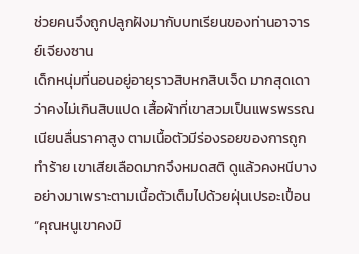ช่วยคนจึงถูกปลูกฝังมากับบทเรียนของท่านอาจารย์เจียงซาน
เด็กหนุ่มที่นอนอยู่อายุราวสิบหกสิบเจ็ด มากสุดเดาว่าคงไม่เกินสิบแปด เสื้อผ้าที่เขาสวมเป็นแพรพรรณเนียนลื่นราคาสูง ตามเนื้อตัวมีร่องรอยของการถูกทำร้าย เขาเสียเลือดมากจึงหมดสติ ดูแล้วคงหนีบางอย่างมาเพราะตามเนื้อตัวเต็มไปด้วยฝุ่นเปรอะเปื้อน
“คุณหนูเขาคงมิ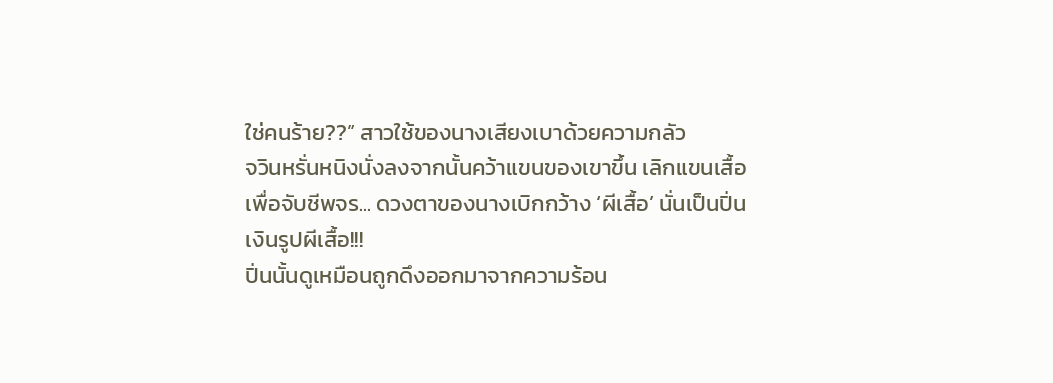ใช่คนร้าย??” สาวใช้ของนางเสียงเบาด้วยความกลัว
จวินหรั่นหนิงนั่งลงจากนั้นคว้าแขนของเขาขึ้น เลิกแขนเสื้อเพื่อจับชีพจร... ดวงตาของนางเบิกกว้าง ‘ผีเสื้อ’ นั่นเป็นปิ่นเงินรูปผีเสื้อ!!!
ปิ่นนั้นดูเหมือนถูกดึงออกมาจากความร้อน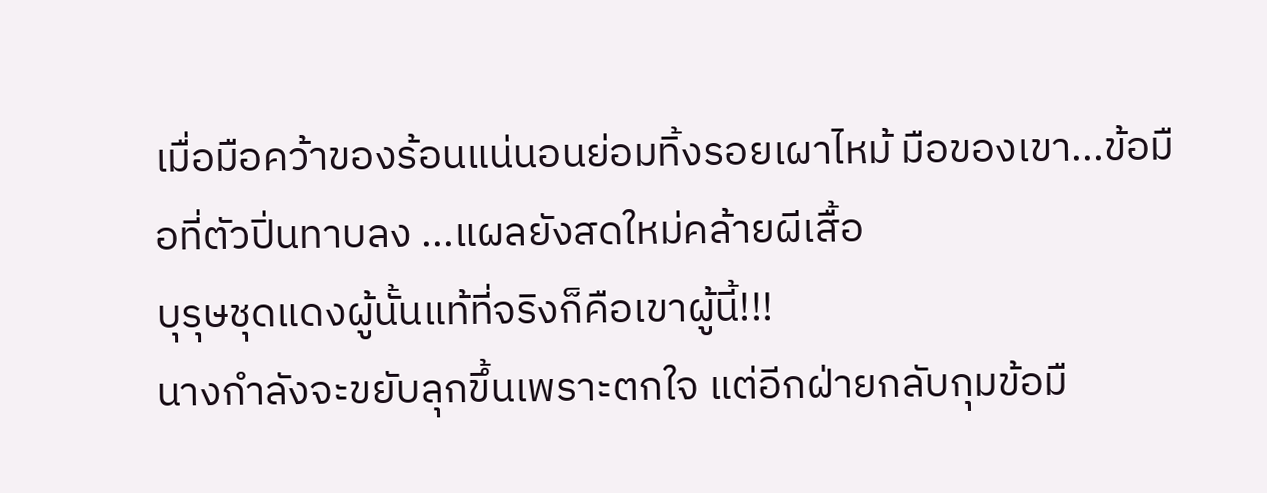เมื่อมือคว้าของร้อนแน่นอนย่อมทิ้งรอยเผาไหม้ มือของเขา...ข้อมือที่ตัวปิ่นทาบลง ...แผลยังสดใหม่คล้ายผีเสื้อ
บุรุษชุดแดงผู้นั้นแท้ที่จริงก็คือเขาผู้นี้!!!
นางกำลังจะขยับลุกขึ้นเพราะตกใจ แต่อีกฝ่ายกลับกุมข้อมื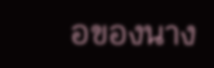อของนาง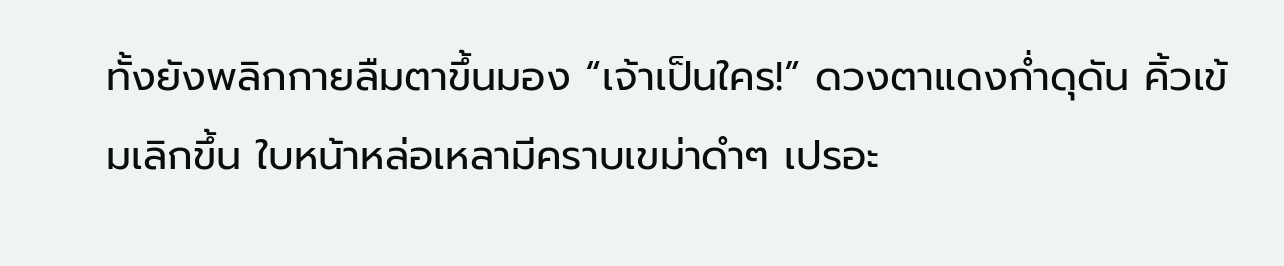ทั้งยังพลิกกายลืมตาขึ้นมอง “เจ้าเป็นใคร!” ดวงตาแดงก่ำดุดัน คิ้วเข้มเลิกขึ้น ใบหน้าหล่อเหลามีคราบเขม่าดำๆ เปรอะ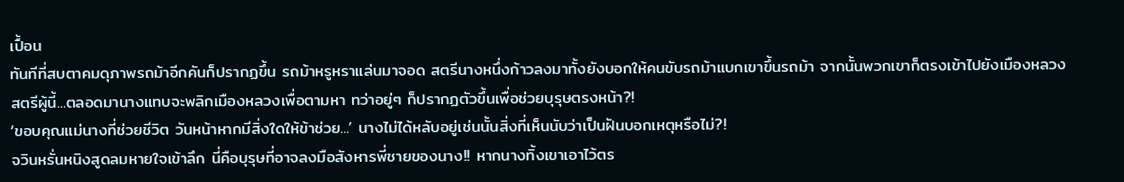เปื้อน
ทันทีที่สบตาคมดุภาพรถม้าอีกคันก็ปรากฏขึ้น รถม้าหรูหราแล่นมาจอด สตรีนางหนึ่งก้าวลงมาทั้งยังบอกให้คนขับรถม้าแบกเขาขึ้นรถม้า จากนั้นพวกเขาก็ตรงเข้าไปยังเมืองหลวง
สตรีผู้นี้...ตลอดมานางแทบจะพลิกเมืองหลวงเพื่อตามหา ทว่าอยู่ๆ ก็ปรากฏตัวขึ้นเพื่อช่วยบุรุษตรงหน้า?!
‘ขอบคุณแม่นางที่ช่วยชีวิต วันหน้าหากมีสิ่งใดให้ข้าช่วย...’ นางไม่ได้หลับอยู่เช่นนั้นสิ่งที่เห็นนับว่าเป็นฝันบอกเหตุหรือไม่?!
จวินหรั่นหนิงสูดลมหายใจเข้าลึก นี่คือบุรุษที่อาจลงมือสังหารพี่ชายของนาง!! หากนางทิ้งเขาเอาไว้ตร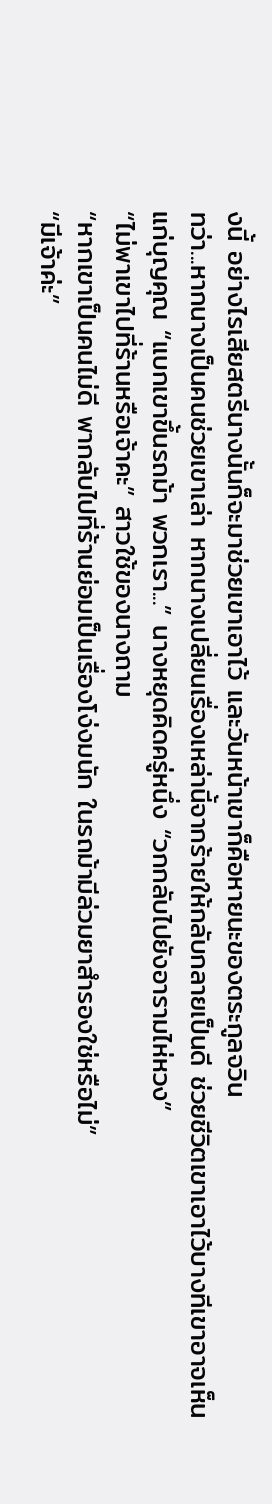งนี้ อย่างไรเสียสตรีนางนั้นก็จะมาช่วยเขาเอาไว้ และวันหน้าเขาก็คือหายนะของตระกูลจวิน
ทว่า...หากนางเป็นคนช่วยเขาเล่า หากนางเปลี่ยนเรื่องเหล่านี้จากร้ายให้กลับกลายเป็นดี ช่วยชีวิตเขาเอาไว้บางทีเขาอาจเห็นแก่บุญคุณ “แบกเขาขึ้นรถม้า พวกเรา...” นางหยุดคิดครู่หนึ่ง “วกกลับไปยังอารามไห่หวง”
“ไม่พาเขาไปที่ร้านหรือเจ้าคะ” สาวใช้ของนางถาม
“หากเขาเป็นคนไม่ดี พากลับไปที่ร้านย่อมเป็นเรื่องโง่งมนัก ในรถม้ามีล่วมยาสำรองใช่หรือไม่”
“มีเจ้าค่ะ”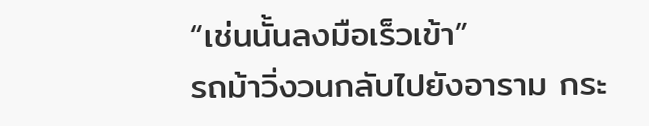“เช่นนั้นลงมือเร็วเข้า”
รถม้าวิ่งวนกลับไปยังอาราม กระ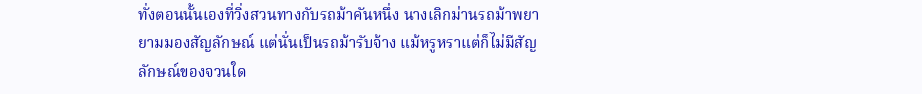ทั่งตอนนั้นเองที่วิ่งสวนทางกับรถม้าคันหนึ่ง นางเลิกม่านรถม้าพยายามมองสัญลักษณ์ แต่นั่นเป็นรถม้ารับจ้าง แม้หรูหราแต่ก็ไม่มีสัญลักษณ์ของจวนใด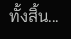ทั้งสิ้น...